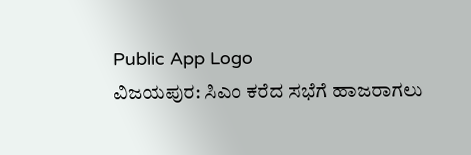Public App Logo
ವಿಜಯಪುರ: ಸಿಎಂ ಕರೆದ ಸಭೆಗೆ ಹಾಜರಾಗಲು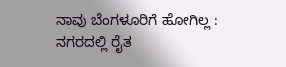ನಾವು ಬೆಂಗಳೂರಿಗೆ ಹೋಗಿಲ್ಲ : ನಗರದಲ್ಲಿ ರೈತ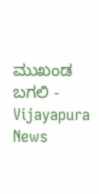ಮುಖಂಡ ಬಗಲಿ - Vijayapura News